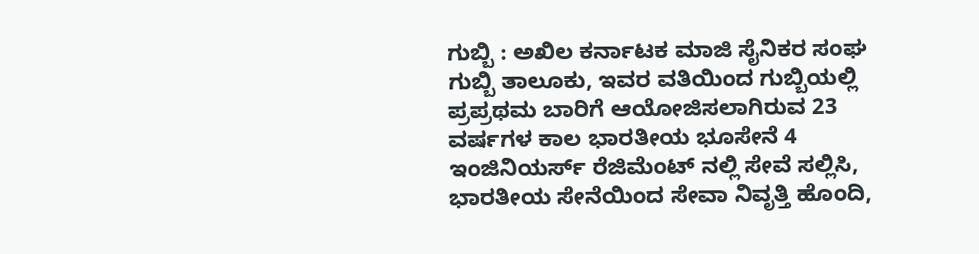ಗುಬ್ಬಿ : ಅಖಿಲ ಕರ್ನಾಟಕ ಮಾಜಿ ಸೈನಿಕರ ಸಂಘ ಗುಬ್ಬಿ ತಾಲೂಕು, ಇವರ ವತಿಯಿಂದ ಗುಬ್ಬಿಯಲ್ಲಿ ಪ್ರಪ್ರಥಮ ಬಾರಿಗೆ ಆಯೋಜಿಸಲಾಗಿರುವ 23 ವರ್ಷಗಳ ಕಾಲ ಭಾರತೀಯ ಭೂಸೇನೆ 4 ಇಂಜಿನಿಯರ್ಸ್ ರೆಜಿಮೆಂಟ್ ನಲ್ಲಿ ಸೇವೆ ಸಲ್ಲಿಸಿ, ಭಾರತೀಯ ಸೇನೆಯಿಂದ ಸೇವಾ ನಿವೃತ್ತಿ ಹೊಂದಿ,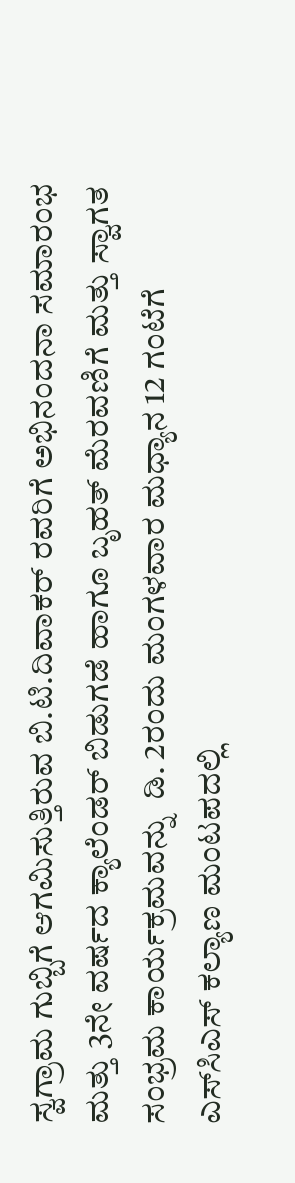ಸ್ವಗ್ರಾಮ ಗುಬ್ಬಿಗೆ ಆಗಮಿಸುತ್ತಿರುವ ಬಿ.ಟಿ.ದಿವಾಕರ್ ರವರಿಗೆ ಅಭಿನಂದನಾ ಸಮಾರಂಭ ಮತ್ತು 3ನೇ ವರ್ಷದ ಕ್ಯಾಲೆಂಡರ್ ಬಿಡುಗಡೆ ಹಾಗೂ ಬೃಹತ್ ಮೆರವಣಿಗೆ ಮತ್ತು ಸ್ವಾಗತ ಸಂಭ್ರಮ ಕಾರ್ಯಕ್ರಮವನ್ನು  ಡಿ. 2ರಂದು ಮಂಗಳವಾರ ಮಧ್ಯಾನ 12 ಗಂಟೆಗೆ ಎಸ್‌ಸಿಎಸ್ ಕಲ್ಯಾಣ ಮಂಟಪದಲ್ಲಿ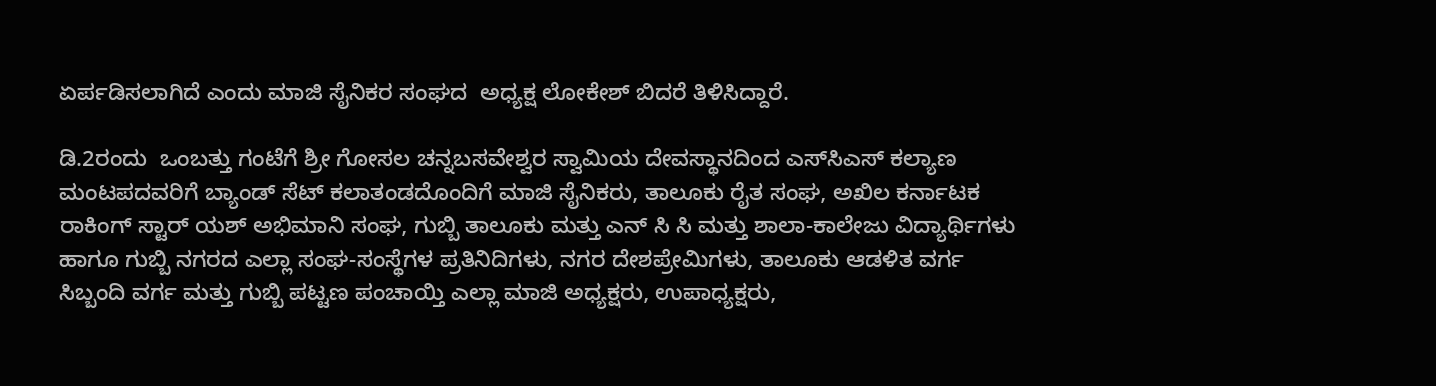ಏರ್ಪಡಿಸಲಾಗಿದೆ ಎಂದು ಮಾಜಿ ಸೈನಿಕರ ಸಂಘದ  ಅಧ್ಯಕ್ಷ ಲೋಕೇಶ್ ಬಿದರೆ ತಿಳಿಸಿದ್ದಾರೆ.

ಡಿ.2ರಂದು  ಒಂಬತ್ತು ಗಂಟೆಗೆ ಶ್ರೀ ಗೋಸಲ ಚನ್ನಬಸವೇಶ್ವರ ಸ್ವಾಮಿಯ ದೇವಸ್ಥಾನದಿಂದ ಎಸ್‌ಸಿಎಸ್ ಕಲ್ಯಾಣ ಮಂಟಪದವರಿಗೆ ಬ್ಯಾಂಡ್ ಸೆಟ್ ಕಲಾತಂಡದೊಂದಿಗೆ ಮಾಜಿ ಸೈನಿಕರು, ತಾಲೂಕು ರೈತ ಸಂಘ, ಅಖಿಲ ಕರ್ನಾಟಕ ರಾಕಿಂಗ್ ಸ್ಟಾರ್ ಯಶ್ ಅಭಿಮಾನಿ ಸಂಘ, ಗುಬ್ಬಿ ತಾಲೂಕು ಮತ್ತು ಎನ್ ಸಿ ಸಿ ಮತ್ತು ಶಾಲಾ-ಕಾಲೇಜು ವಿದ್ಯಾರ್ಥಿಗಳು ಹಾಗೂ ಗುಬ್ಬಿ ನಗರದ ಎಲ್ಲಾ ಸಂಘ-ಸಂಸ್ಥೆಗಳ ಪ್ರತಿನಿದಿಗಳು, ನಗರ ದೇಶಪ್ರೇಮಿಗಳು, ತಾಲೂಕು ಆಡಳಿತ ವರ್ಗ ಸಿಬ್ಬಂದಿ ವರ್ಗ ಮತ್ತು ಗುಬ್ಬಿ ಪಟ್ಟಣ ಪಂಚಾಯ್ತಿ ಎಲ್ಲಾ ಮಾಜಿ ಅಧ್ಯಕ್ಷರು, ಉಪಾಧ್ಯಕ್ಷರು,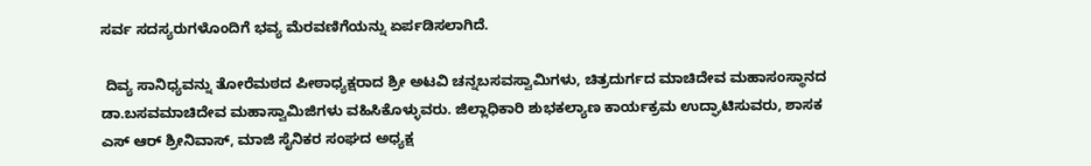ಸರ್ವ ಸದಸ್ಯರುಗಳೊಂದಿಗೆ ಭವ್ಯ ಮೆರವಣಿಗೆಯನ್ನು ಏರ್ಪಡಿಸಲಾಗಿದೆ.

 ದಿವ್ಯ ಸಾನಿಧ್ಯವನ್ನು ತೋರೆಮಠದ ಪೀಠಾಧ್ಯಕ್ಷರಾದ ಶ್ರೀ ಅಟವಿ ಚನ್ನಬಸವಸ್ವಾಮಿಗಳು, ಚಿತ್ರದುರ್ಗದ ಮಾಚಿದೇವ ಮಹಾಸಂಸ್ಥಾನದ ಡಾ.ಬಸವಮಾಚಿದೇವ ಮಹಾಸ್ವಾಮಿಜಿಗಳು ವಹಿಸಿಕೊಳ್ಳುವರು. ಜಿಲ್ಲಾಧಿಕಾರಿ ಶುಭಕಲ್ಯಾಣ ಕಾರ್ಯಕ್ರಮ ಉದ್ಘಾಟಿಸುವರು, ಶಾಸಕ ಎಸ್ ಆರ್ ಶ್ರೀನಿವಾಸ್, ಮಾಜಿ ಸೈನಿಕರ ಸಂಘದ ಅಧ್ಯಕ್ಷ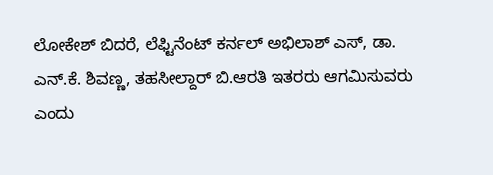ಲೋಕೇಶ್ ಬಿದರೆ, ಲೆಫ್ಟಿನೆಂಟ್ ಕರ್ನಲ್ ಅಭಿಲಾಶ್ ಎಸ್, ಡಾ. ಎನ್.ಕೆ. ಶಿವಣ್ಣ, ತಹಸೀಲ್ದಾರ್ ಬಿ.ಆರತಿ ಇತರರು ಆಗಮಿಸುವರು ಎಂದು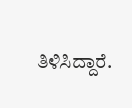ತಿಳಿಸಿದ್ದಾರೆ.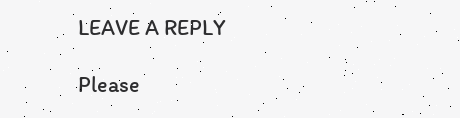LEAVE A REPLY

Please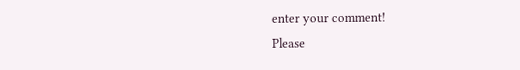enter your comment!
Please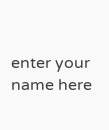enter your name here